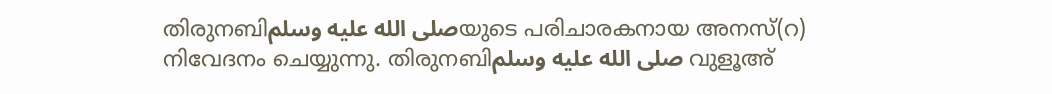തിരുനബിصلى الله عليه وسلمയുടെ പരിചാരകനായ അനസ്(റ) നിവേദനം ചെയ്യുന്നു. തിരുനബിصلى الله عليه وسلم വുളൂഅ്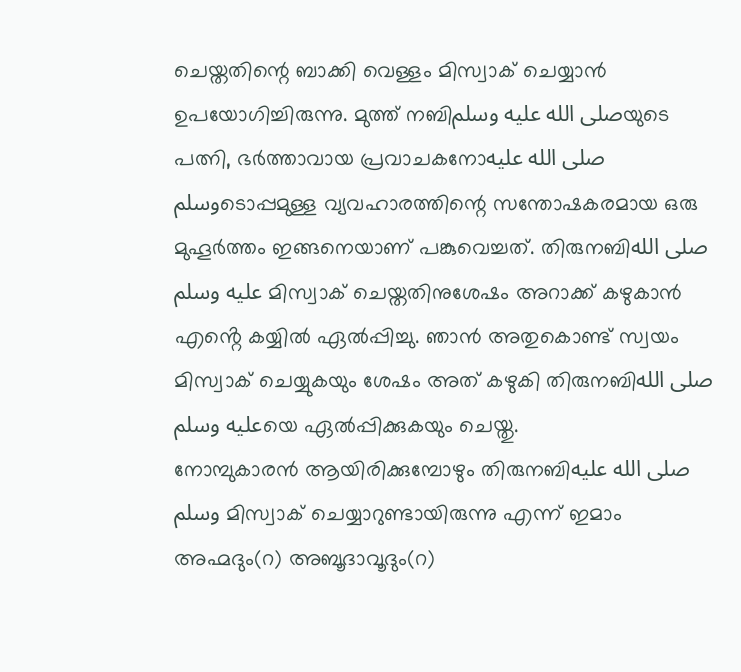ചെയ്തതിന്റെ ബാക്കി വെള്ളം മിസ്വാക് ചെയ്യാൻ ഉപയോഗിച്ചിരുന്നു. മുത്ത് നബിصلى الله عليه وسلمയുടെ പത്നി, ഭർത്താവായ പ്രവാചകനോصلى الله عليه وسلمടൊപ്പമുള്ള വ്യവഹാരത്തിന്റെ സന്തോഷകരമായ ഒരു മുഹൂർത്തം ഇങ്ങനെയാണ് പങ്കുവെച്ചത്. തിരുനബിصلى الله عليه وسلم മിസ്വാക് ചെയ്തതിനുശേഷം അറാക്ക് കഴുകാൻ എൻ്റെ കയ്യിൽ ഏൽപ്പിച്ചു. ഞാൻ അതുകൊണ്ട് സ്വയം മിസ്വാക് ചെയ്യുകയും ശേഷം അത് കഴുകി തിരുനബിصلى الله عليه وسلمയെ ഏൽപ്പിക്കുകയും ചെയ്തു.
നോമ്പുകാരൻ ആയിരിക്കുമ്പോഴും തിരുനബിصلى الله عليه وسلم മിസ്വാക് ചെയ്യാറുണ്ടായിരുന്നു എന്ന് ഇമാം അഹ്മദും(റ) അബൂദാവൂദും(റ)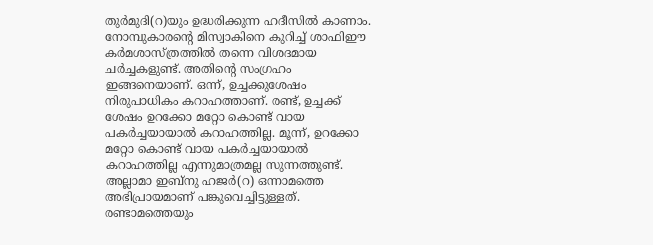തുർമുദി(റ)യും ഉദ്ധരിക്കുന്ന ഹദീസിൽ കാണാം. നോമ്പുകാരന്റെ മിസ്വാകിനെ കുറിച്ച് ശാഫിഈ കർമശാസ്ത്രത്തിൽ തന്നെ വിശദമായ ചർച്ചകളുണ്ട്. അതിന്റെ സംഗ്രഹം ഇങ്ങനെയാണ്. ഒന്ന്, ഉച്ചക്കുശേഷം നിരുപാധികം കറാഹത്താണ്. രണ്ട്, ഉച്ചക്ക് ശേഷം ഉറക്കോ മറ്റോ കൊണ്ട് വായ പകർച്ചയായാൽ കറാഹത്തില്ല. മൂന്ന്, ഉറക്കോ മറ്റോ കൊണ്ട് വായ പകർച്ചയായാൽ കറാഹത്തില്ല എന്നുമാത്രമല്ല സുന്നത്തുണ്ട്. അല്ലാമാ ഇബ്നു ഹജർ(റ) ഒന്നാമത്തെ അഭിപ്രായമാണ് പങ്കുവെച്ചിട്ടുള്ളത്. രണ്ടാമത്തെയും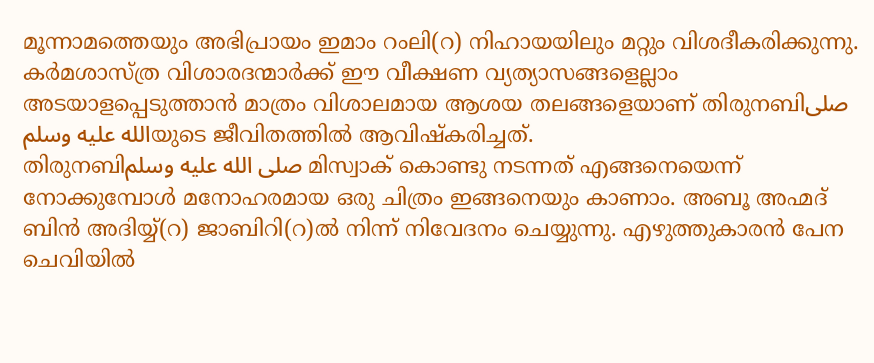മൂന്നാമത്തെയും അഭിപ്രായം ഇമാം റംലി(റ) നിഹായയിലും മറ്റും വിശദീകരിക്കുന്നു.
കർമശാസ്ത്ര വിശാരദന്മാർക്ക് ഈ വീക്ഷണ വ്യത്യാസങ്ങളെല്ലാം അടയാളപ്പെടുത്താൻ മാത്രം വിശാലമായ ആശയ തലങ്ങളെയാണ് തിരുനബിصلى الله عليه وسلمയുടെ ജീവിതത്തിൽ ആവിഷ്കരിച്ചത്.
തിരുനബിصلى الله عليه وسلم മിസ്വാക് കൊണ്ടു നടന്നത് എങ്ങനെയെന്ന് നോക്കുമ്പോൾ മനോഹരമായ ഒരു ചിത്രം ഇങ്ങനെയും കാണാം. അബൂ അഹ്മദ് ബിൻ അദിയ്യ്(റ) ജാബിറി(റ)ൽ നിന്ന് നിവേദനം ചെയ്യുന്നു. എഴുത്തുകാരൻ പേന ചെവിയിൽ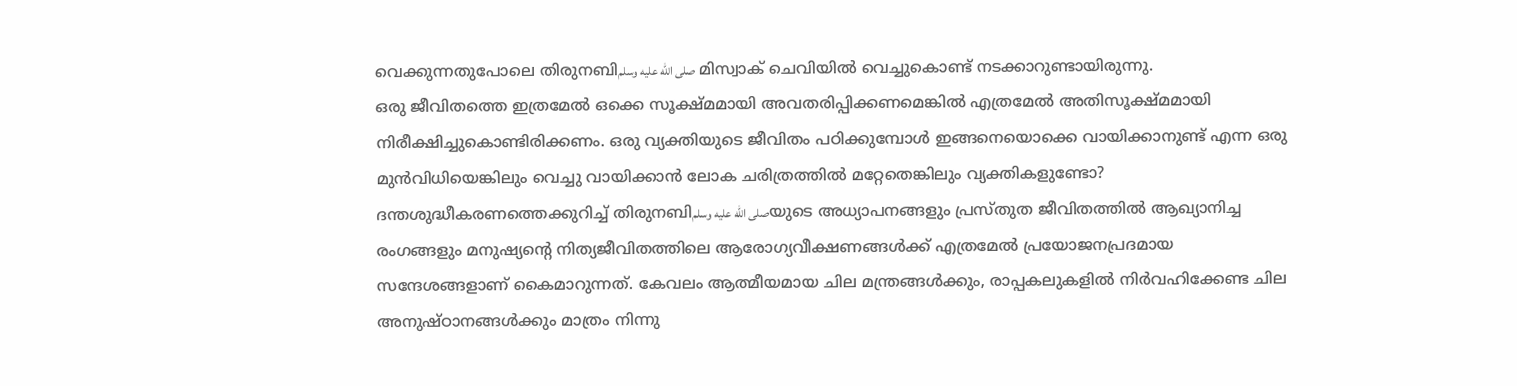വെക്കുന്നതുപോലെ തിരുനബിصلى الله عليه وسلم മിസ്വാക് ചെവിയിൽ വെച്ചുകൊണ്ട് നടക്കാറുണ്ടായിരുന്നു.
ഒരു ജീവിതത്തെ ഇത്രമേൽ ഒക്കെ സൂക്ഷ്മമായി അവതരിപ്പിക്കണമെങ്കിൽ എത്രമേൽ അതിസൂക്ഷ്മമായി നിരീക്ഷിച്ചുകൊണ്ടിരിക്കണം. ഒരു വ്യക്തിയുടെ ജീവിതം പഠിക്കുമ്പോൾ ഇങ്ങനെയൊക്കെ വായിക്കാനുണ്ട് എന്ന ഒരു മുൻവിധിയെങ്കിലും വെച്ചു വായിക്കാൻ ലോക ചരിത്രത്തിൽ മറ്റേതെങ്കിലും വ്യക്തികളുണ്ടോ?
ദന്തശുദ്ധീകരണത്തെക്കുറിച്ച് തിരുനബിصلى الله عليه وسلمയുടെ അധ്യാപനങ്ങളും പ്രസ്തുത ജീവിതത്തിൽ ആഖ്യാനിച്ച രംഗങ്ങളും മനുഷ്യന്റെ നിത്യജീവിതത്തിലെ ആരോഗ്യവീക്ഷണങ്ങൾക്ക് എത്രമേൽ പ്രയോജനപ്രദമായ സന്ദേശങ്ങളാണ് കൈമാറുന്നത്. കേവലം ആത്മീയമായ ചില മന്ത്രങ്ങൾക്കും, രാപ്പകലുകളിൽ നിർവഹിക്കേണ്ട ചില അനുഷ്ഠാനങ്ങൾക്കും മാത്രം നിന്നു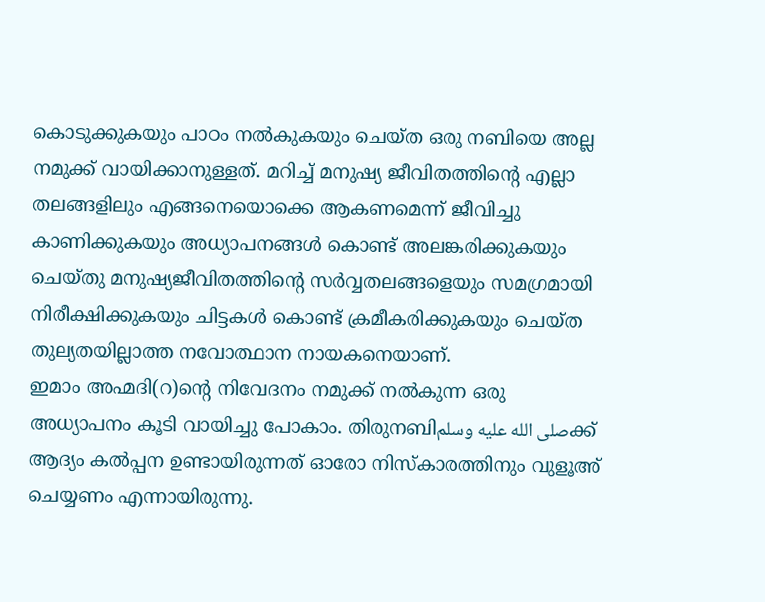കൊടുക്കുകയും പാഠം നൽകുകയും ചെയ്ത ഒരു നബിയെ അല്ല നമുക്ക് വായിക്കാനുള്ളത്. മറിച്ച് മനുഷ്യ ജീവിതത്തിന്റെ എല്ലാ തലങ്ങളിലും എങ്ങനെയൊക്കെ ആകണമെന്ന് ജീവിച്ചു കാണിക്കുകയും അധ്യാപനങ്ങൾ കൊണ്ട് അലങ്കരിക്കുകയും ചെയ്തു മനുഷ്യജീവിതത്തിന്റെ സർവ്വതലങ്ങളെയും സമഗ്രമായി നിരീക്ഷിക്കുകയും ചിട്ടകൾ കൊണ്ട് ക്രമീകരിക്കുകയും ചെയ്ത തുല്യതയില്ലാത്ത നവോത്ഥാന നായകനെയാണ്.
ഇമാം അഹ്മദി(റ)ന്റെ നിവേദനം നമുക്ക് നൽകുന്ന ഒരു അധ്യാപനം കൂടി വായിച്ചു പോകാം. തിരുനബിصلى الله عليه وسلمക്ക് ആദ്യം കൽപ്പന ഉണ്ടായിരുന്നത് ഓരോ നിസ്കാരത്തിനും വുളൂഅ് ചെയ്യണം എന്നായിരുന്നു.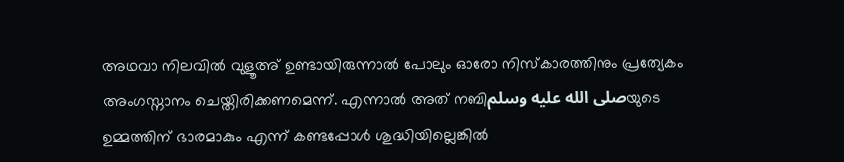അഥവാ നിലവിൽ വുളൂഅ് ഉണ്ടായിരുന്നാൽ പോലും ഓരോ നിസ്കാരത്തിനും പ്രത്യേകം അംഗസ്നാനം ചെയ്തിരിക്കണമെന്ന്. എന്നാൽ അത് നബിصلى الله عليه وسلمയുടെ ഉമ്മത്തിന് ഭാരമാകും എന്ന് കണ്ടപ്പോൾ ശുദ്ധിയില്ലെങ്കിൽ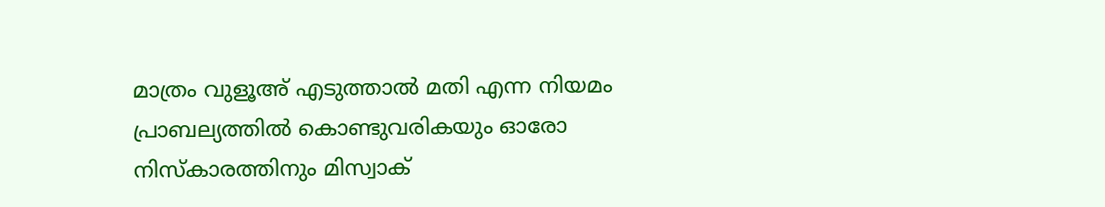മാത്രം വുളൂഅ് എടുത്താൽ മതി എന്ന നിയമം പ്രാബല്യത്തിൽ കൊണ്ടുവരികയും ഓരോ നിസ്കാരത്തിനും മിസ്വാക്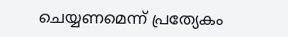ചെയ്യണമെന്ന് പ്രത്യേകം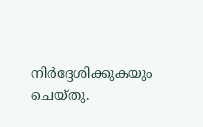നിർദ്ദേശിക്കുകയും ചെയ്തു.